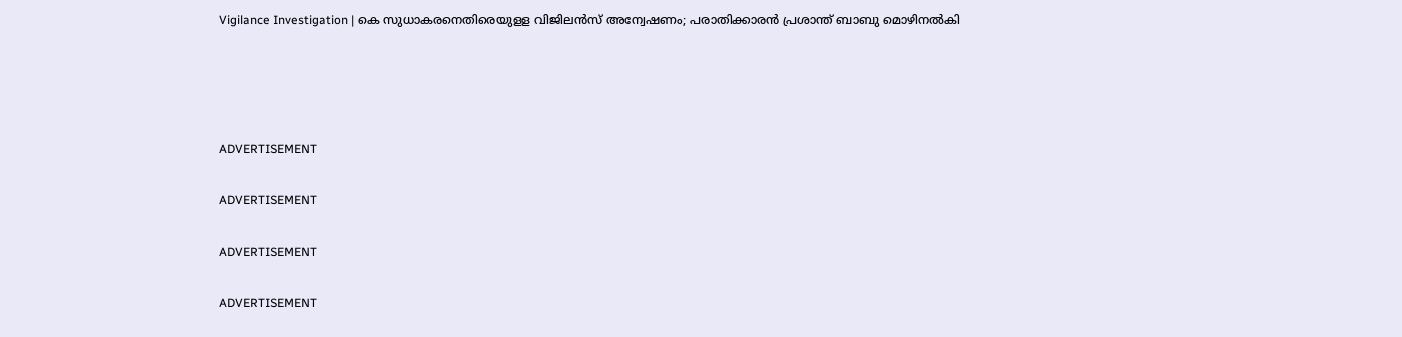Vigilance Investigation | കെ സുധാകരനെതിരെയുളള വിജിലന്‍സ് അന്വേഷണം; പരാതിക്കാരന്‍ പ്രശാന്ത് ബാബു മൊഴിനല്‍കി




ADVERTISEMENT

ADVERTISEMENT

ADVERTISEMENT

ADVERTISEMENT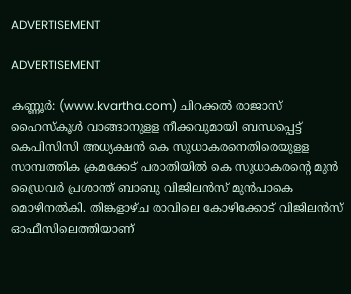ADVERTISEMENT

ADVERTISEMENT

കണ്ണൂര്‍: (www.kvartha.com) ചിറക്കല്‍ രാജാസ് ഹൈസ്‌കൂള്‍ വാങ്ങാനുളള നീക്കവുമായി ബന്ധപ്പെട്ട് കെപിസിസി അധ്യക്ഷന്‍ കെ സുധാകരനെതിരെയുളള സാമ്പത്തിക ക്രമക്കേട് പരാതിയില്‍ കെ സുധാകരന്റെ മുന്‍ ഡ്രൈവര്‍ പ്രശാന്ത് ബാബു വിജിലന്‍സ് മുന്‍പാകെ മൊഴിനല്‍കി. തിങ്കളാഴ്ച രാവിലെ കോഴിക്കോട് വിജിലന്‍സ് ഓഫീസിലെത്തിയാണ്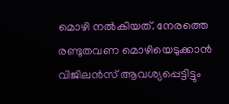മൊഴി നല്‍കിയത്. നേരത്തെ രണ്ടുതവണ മൊഴിയെടുക്കാന്‍ വിജിലന്‍സ് ആവശ്യപ്പെട്ടിട്ടും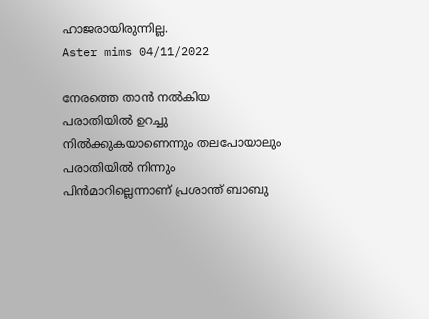ഹാജരായിരുന്നില്ല.
Aster mims 04/11/2022

നേരത്തെ താന്‍ നല്‍കിയ പരാതിയില്‍ ഉറച്ചു നില്‍ക്കുകയാണെന്നും തലപോയാലും പരാതിയില്‍ നിന്നും പിന്‍മാറില്ലെന്നാണ് പ്രശാന്ത് ബാബു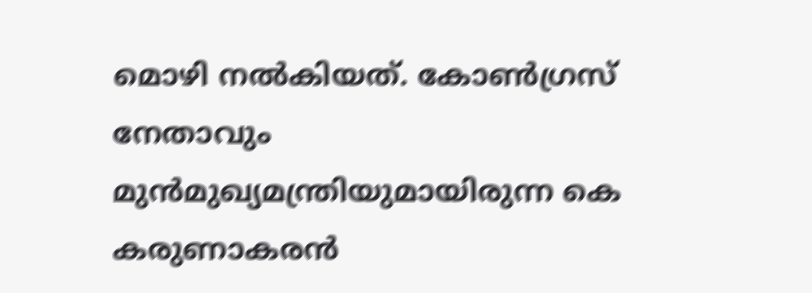മൊഴി നല്‍കിയത്. കോണ്‍ഗ്രസ് നേതാവും മുന്‍മുഖ്യമന്ത്രിയുമായിരുന്ന കെ കരുണാകരന്‍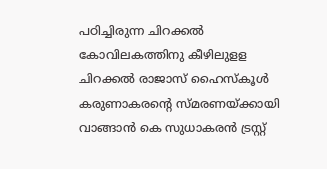പഠിച്ചിരുന്ന ചിറക്കല്‍ കോവിലകത്തിനു കീഴിലുളള ചിറക്കല്‍ രാജാസ് ഹൈസ്‌കൂള്‍ കരുണാകരന്റെ സ്മരണയ്ക്കായി വാങ്ങാന്‍ കെ സുധാകരന്‍ ട്രസ്റ്റ്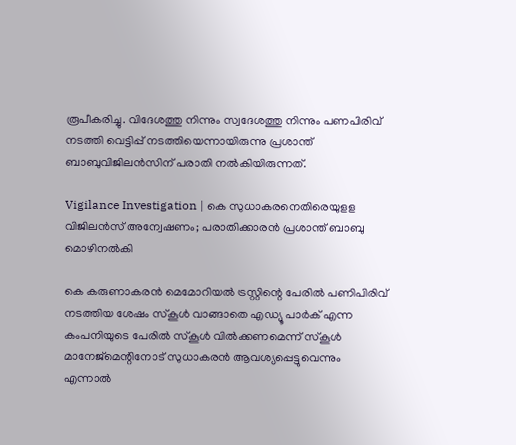രൂപീകരിച്ചു. വിദേശത്തു നിന്നും സ്വദേശത്തു നിന്നും പണപിരിവ് നടത്തി വെട്ടിപ്പ് നടത്തിയെന്നായിരുന്നു പ്രശാന്ത് ബാബുവിജിലന്‍സിന് പരാതി നല്‍കിയിരുന്നത്.

Vigilance Investigation | കെ സുധാകരനെതിരെയുളള വിജിലന്‍സ് അന്വേഷണം; പരാതിക്കാരന്‍ പ്രശാന്ത് ബാബു മൊഴിനല്‍കി

കെ കരുണാകരന്‍ മെമോറിയല്‍ ട്രസ്റ്റിന്റെ പേരില്‍ പണിപിരിവ് നടത്തിയ ശേഷം സ്‌കൂള്‍ വാങ്ങാതെ എഡ്യൂ പാര്‍ക് എന്ന കംപനിയുടെ പേരില്‍ സ്‌കൂള്‍ വില്‍ക്കണമെന്ന് സ്‌കൂള്‍ മാനേജ്മെന്റിനോട് സുധാകരന്‍ ആവശ്യപ്പെട്ടുവെന്നും എന്നാല്‍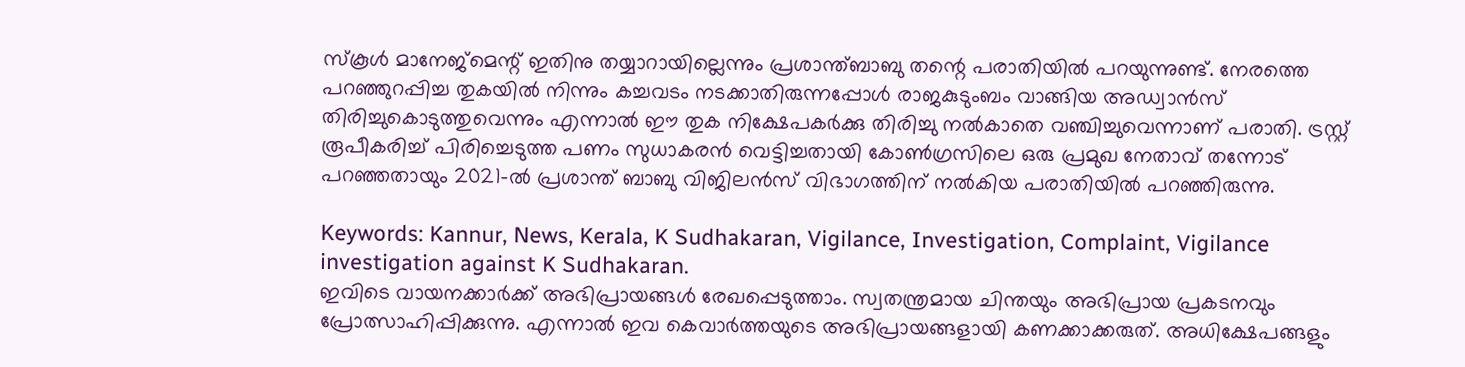സ്‌കൂള്‍ മാനേജ്മെന്റ് ഇതിനു തയ്യാറായില്ലെന്നും പ്രശാന്ത്ബാബു തന്റെ പരാതിയില്‍ പറയുന്നുണ്ട്. നേരത്തെ പറഞ്ഞുറപ്പിച്ച തുകയില്‍ നിന്നും കച്ചവടം നടക്കാതിരുന്നപ്പോള്‍ രാജകുടുംബം വാങ്ങിയ അഡ്വാന്‍സ് തിരിച്ചുകൊടുത്തുവെന്നും എന്നാല്‍ ഈ തുക നിക്ഷേപകര്‍ക്കു തിരിച്ചു നല്‍കാതെ വഞ്ചിച്ചുവെന്നാണ് പരാതി. ട്രസ്റ്റ് രൂപീകരിച്ച് പിരിച്ചെടുത്ത പണം സുധാകരന്‍ വെട്ടിച്ചതായി കോണ്‍ഗ്രസിലെ ഒരു പ്രമുഖ നേതാവ് തന്നോട് പറഞ്ഞതായും 2021-ല്‍ പ്രശാന്ത് ബാബു വിജിലന്‍സ് വിഭാഗത്തിന് നല്‍കിയ പരാതിയില്‍ പറഞ്ഞിരുന്നു.

Keywords: Kannur, News, Kerala, K Sudhakaran, Vigilance, Investigation, Complaint, Vigilance investigation against K Sudhakaran.
ഇവിടെ വായനക്കാർക്ക് അഭിപ്രായങ്ങൾ രേഖപ്പെടുത്താം. സ്വതന്ത്രമായ ചിന്തയും അഭിപ്രായ പ്രകടനവും പ്രോത്സാഹിപ്പിക്കുന്നു. എന്നാൽ ഇവ കെവാർത്തയുടെ അഭിപ്രായങ്ങളായി കണക്കാക്കരുത്. അധിക്ഷേപങ്ങളും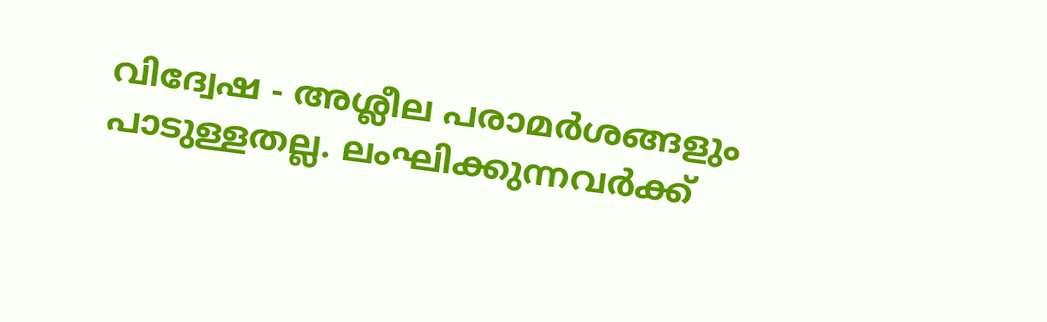വിദ്വേഷ - അശ്ലീല പരാമർശങ്ങളും പാടുള്ളതല്ല. ലംഘിക്കുന്നവർക്ക്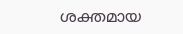ശക്തമായ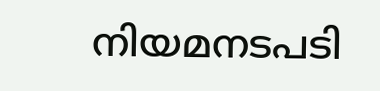നിയമനടപടി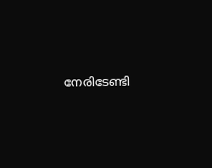നേരിടേണ്ടി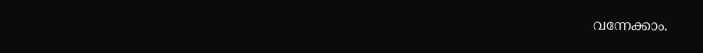വന്നേക്കാം.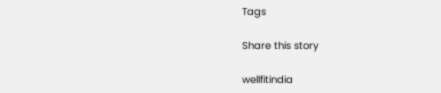Tags

Share this story

wellfitindia